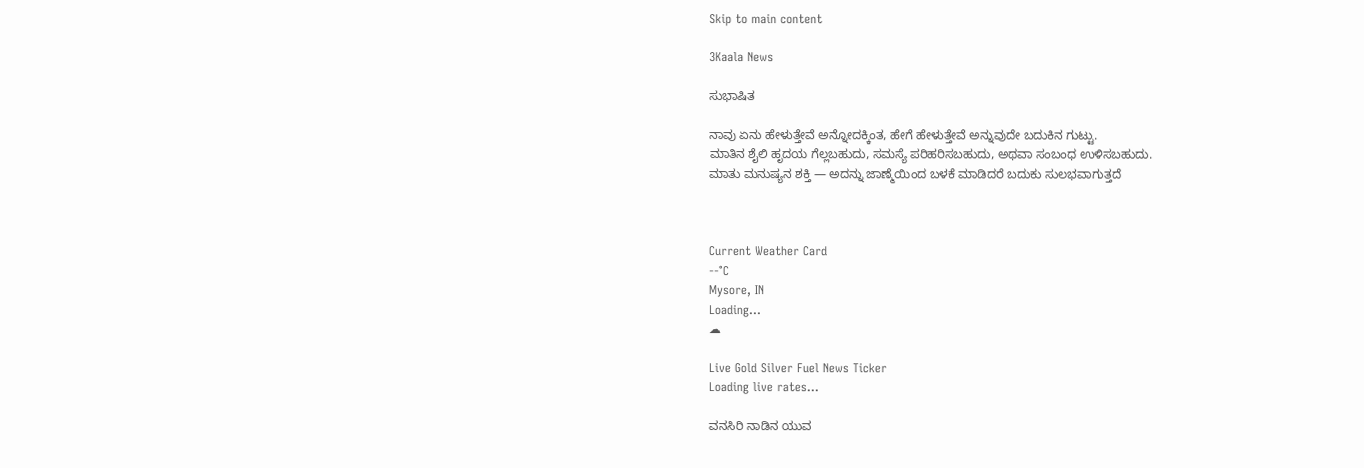Skip to main content

3Kaala News

ಸುಭಾಷಿತ

ನಾವು ಏನು ಹೇಳುತ್ತೇವೆ ಅನ್ನೋದಕ್ಕಿಂತ, ಹೇಗೆ ಹೇಳುತ್ತೇವೆ ಅನ್ನುವುದೇ ಬದುಕಿನ ಗುಟ್ಟು.
ಮಾತಿನ ಶೈಲಿ ಹೃದಯ ಗೆಲ್ಲಬಹುದು, ಸಮಸ್ಯೆ ಪರಿಹರಿಸಬಹುದು, ಅಥವಾ ಸಂಬಂಧ ಉಳಿಸಬಹುದು.
ಮಾತು ಮನುಷ್ಯನ ಶಕ್ತಿ — ಅದನ್ನು ಜಾಣ್ಮೆಯಿಂದ ಬಳಕೆ ಮಾಡಿದರೆ ಬದುಕು ಸುಲಭವಾಗುತ್ತದೆ



Current Weather Card
--°C
Mysore, IN
Loading...
☁

Live Gold Silver Fuel News Ticker
Loading live rates...

ವನಸಿರಿ ನಾಡಿನ ಯುವ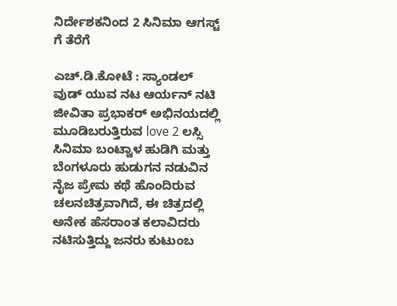ನಿರ್ದೇಶಕನಿಂದ 2 ಸಿನಿಮಾ ಆಗಸ್ಟ್ ಗೆ ತೆರೆಗೆ

ಎಚ್.ಡಿ.ಕೋಟೆ : ಸ್ಯಾಂಡಲ್ ವುಡ್ ಯುವ ನಟ ಆರ್ಯನ್ ನಟಿ ಜೀವಿತಾ ಪ್ರಭಾಕರ್ ಅಭಿನಯದಲ್ಲಿ ಮೂಡಿಬರುತ್ತಿರುವ love 2 ಲಸ್ಸಿ ಸಿನಿಮಾ ಬಂಟ್ವಾಳ ಹುಡಿಗಿ ಮತ್ತು ಬೆಂಗಳೂರು ಹುಡುಗನ ನಡುವಿನ ನೈಜ ಪ್ರೇಮ ಕಥೆ ಹೊಂದಿರುವ ಚಲನಚಿತ್ರವಾಗಿದೆ, ಈ ಚಿತ್ರದಲ್ಲಿ ಅನೇಕ ಹೆಸರಾಂತ ಕಲಾವಿದರು ನಟಿಸುತ್ತಿದ್ದು ಜನರು ಕುಟುಂಬ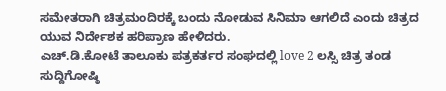ಸಮೇತರಾಗಿ ಚಿತ್ರಮಂದಿರಕ್ಕೆ ಬಂದು ನೋಡುವ ಸಿನಿಮಾ ಆಗಲಿದೆ ಎಂದು ಚಿತ್ರದ ಯುವ ನಿರ್ದೇಶಕ ಹರಿಪ್ರಾಣ ಹೇಳಿದರು.
ಎಚ್.ಡಿ.ಕೋಟೆ ತಾಲೂಕು ಪತ್ರಕರ್ತರ ಸಂಘದಲ್ಲಿ love 2 ಲಸ್ಸಿ ಚಿತ್ರ ತಂಡ ಸುದ್ದಿಗೋಷ್ಠಿ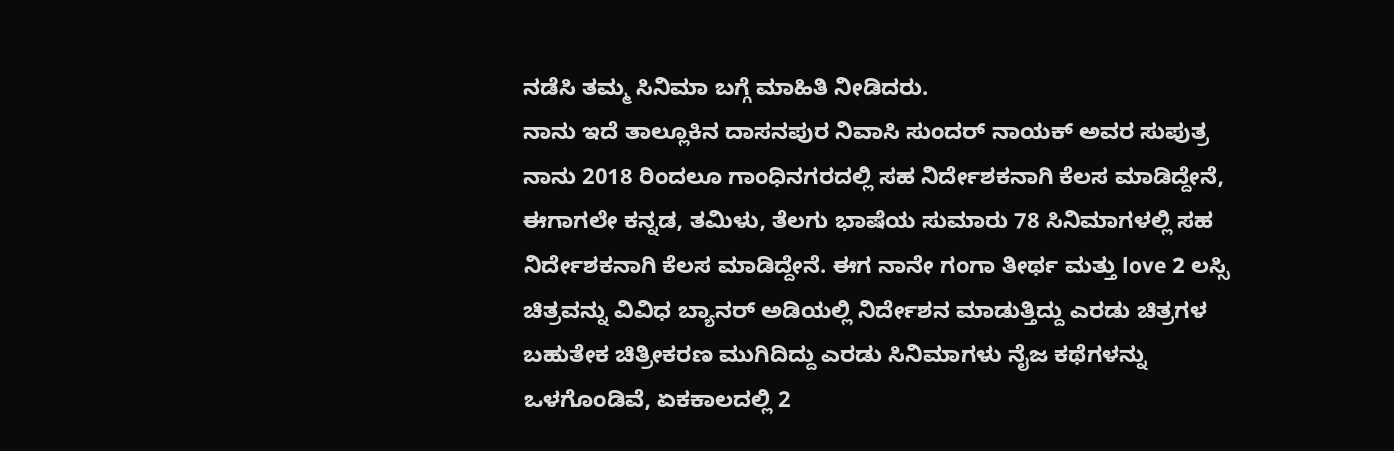ನಡೆಸಿ ತಮ್ಮ ಸಿನಿಮಾ ಬಗ್ಗೆ ಮಾಹಿತಿ ನೀಡಿದರು.
ನಾನು ಇದೆ ತಾಲ್ಲೂಕಿನ ದಾಸನಪುರ ನಿವಾಸಿ ಸುಂದರ್ ನಾಯಕ್ ಅವರ ಸುಪುತ್ರ ನಾನು 2018 ರಿಂದಲೂ ಗಾಂಧಿನಗರದಲ್ಲಿ ಸಹ ನಿರ್ದೇಶಕನಾಗಿ ಕೆಲಸ ಮಾಡಿದ್ದೇನೆ, ಈಗಾಗಲೇ ಕನ್ನಡ, ತಮಿಳು, ತೆಲಗು ಭಾಷೆಯ ಸುಮಾರು 78 ಸಿನಿಮಾಗಳಲ್ಲಿ ಸಹ ನಿರ್ದೇಶಕನಾಗಿ ಕೆಲಸ ಮಾಡಿದ್ದೇನೆ. ಈಗ ನಾನೇ ಗಂಗಾ ತೀರ್ಥ ಮತ್ತು love 2 ಲಸ್ಸಿ ಚಿತ್ರವನ್ನು ವಿವಿಧ ಬ್ಯಾನರ್ ಅಡಿಯಲ್ಲಿ ನಿರ್ದೇಶನ ಮಾಡುತ್ತಿದ್ದು ಎರಡು ಚಿತ್ರಗಳ ಬಹುತೇಕ ಚಿತ್ರೀಕರಣ ಮುಗಿದಿದ್ದು ಎರಡು ಸಿನಿಮಾಗಳು ನೈಜ ಕಥೆಗಳನ್ನು ಒಳಗೊಂಡಿವೆ, ಏಕಕಾಲದಲ್ಲಿ 2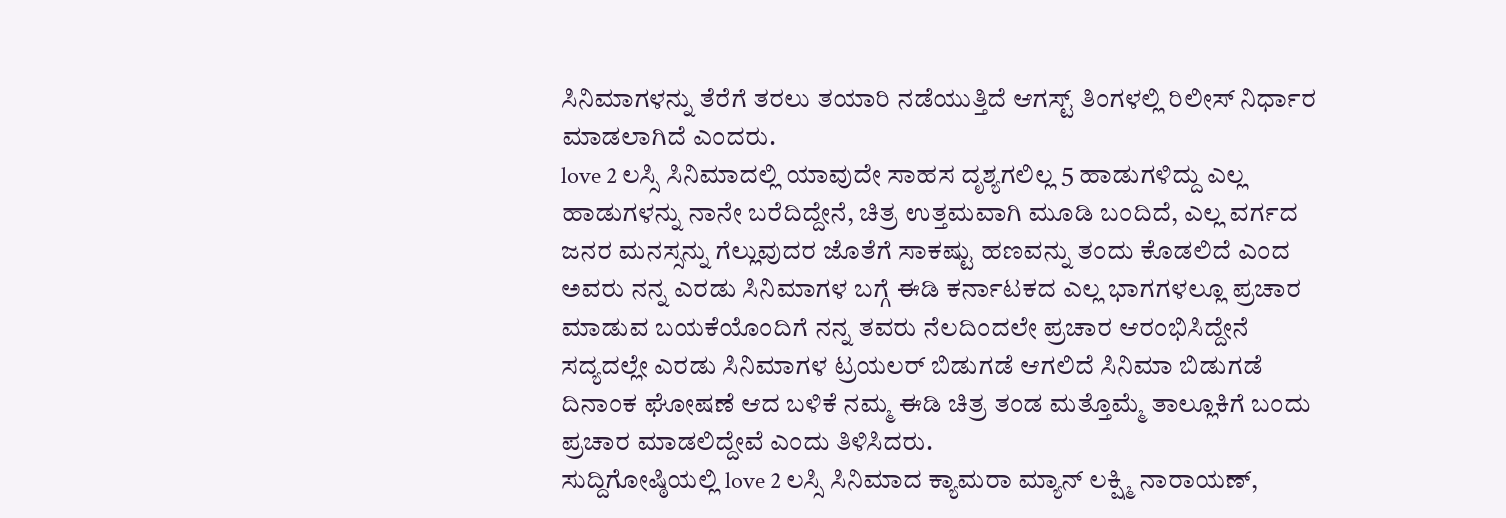ಸಿನಿಮಾಗಳನ್ನು ತೆರೆಗೆ ತರಲು ತಯಾರಿ ನಡೆಯುತ್ತಿದೆ ಆಗಸ್ಟ್ ತಿಂಗಳಲ್ಲಿ ರಿಲೀಸ್ ನಿರ್ಧಾರ ಮಾಡಲಾಗಿದೆ ಎಂದರು.
love 2 ಲಸ್ಸಿ ಸಿನಿಮಾದಲ್ಲಿ ಯಾವುದೇ ಸಾಹಸ ದೃಶ್ಯಗಲಿಲ್ಲ 5 ಹಾಡುಗಳಿದ್ದು ಎಲ್ಲ ಹಾಡುಗಳನ್ನು ನಾನೇ ಬರೆದಿದ್ದೇನೆ, ಚಿತ್ರ ಉತ್ತಮವಾಗಿ ಮೂಡಿ ಬಂದಿದೆ, ಎಲ್ಲ ವರ್ಗದ ಜನರ ಮನಸ್ಸನ್ನು ಗೆಲ್ಲುವುದರ ಜೊತೆಗೆ ಸಾಕಷ್ಟು ಹಣವನ್ನು ತಂದು ಕೊಡಲಿದೆ ಎಂದ ಅವರು ನನ್ನ ಎರಡು ಸಿನಿಮಾಗಳ ಬಗ್ಗೆ ಈಡಿ ಕರ್ನಾಟಕದ ಎಲ್ಲ ಭಾಗಗಳಲ್ಲೂ ಪ್ರಚಾರ ಮಾಡುವ ಬಯಕೆಯೊಂದಿಗೆ ನನ್ನ ತವರು ನೆಲದಿಂದಲೇ ಪ್ರಚಾರ ಆರಂಭಿಸಿದ್ದೇನೆ ಸದ್ಯದಲ್ಲೇ ಎರಡು ಸಿನಿಮಾಗಳ ಟ್ರಯಲರ್ ಬಿಡುಗಡೆ ಆಗಲಿದೆ ಸಿನಿಮಾ ಬಿಡುಗಡೆ ದಿನಾಂಕ ಘೋಷಣೆ ಆದ ಬಳಿಕೆ ನಮ್ಮ ಈಡಿ ಚಿತ್ರ ತಂಡ ಮತ್ತೊಮ್ಮೆ ತಾಲ್ಲೂಕಿಗೆ ಬಂದು ಪ್ರಚಾರ ಮಾಡಲಿದ್ದೇವೆ ಎಂದು ತಿಳಿಸಿದರು.
ಸುದ್ದಿಗೋಷ್ಠಿಯಲ್ಲಿ love 2 ಲಸ್ಸಿ ಸಿನಿಮಾದ ಕ್ಯಾಮರಾ ಮ್ಯಾನ್ ಲಕ್ಷ್ಮಿ ನಾರಾಯಣ್,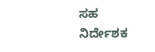ಸಹ ನಿರ್ದೇಶಕ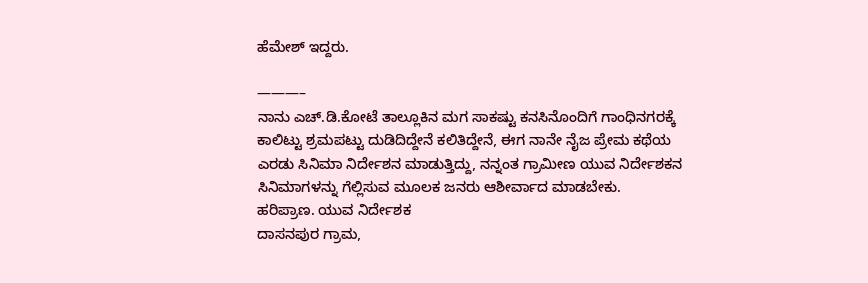ಹೆಮೇಶ್ ಇದ್ದರು.

———–
ನಾನು ಎಚ್.ಡಿ.ಕೋಟೆ ತಾಲ್ಲೂಕಿನ ಮಗ ಸಾಕಷ್ಟು ಕನಸಿನೊಂದಿಗೆ ಗಾಂಧಿನಗರಕ್ಕೆ ಕಾಲಿಟ್ಟು ಶ್ರಮಪಟ್ಟು ದುಡಿದಿದ್ದೇನೆ ಕಲಿತಿದ್ದೇನೆ, ಈಗ ನಾನೇ ನೈಜ ಪ್ರೇಮ ಕಥೆಯ ಎರಡು ಸಿನಿಮಾ ನಿರ್ದೇಶನ ಮಾಡುತ್ತಿದ್ದು, ನನ್ನಂತ ಗ್ರಾಮೀಣ ಯುವ ನಿರ್ದೇಶಕನ ಸಿನಿಮಾಗಳನ್ನು ಗೆಲ್ಲಿಸುವ ಮೂಲಕ ಜನರು ಆಶೀರ್ವಾದ ಮಾಡಬೇಕು.
ಹರಿಪ್ರಾಣ. ಯುವ ನಿರ್ದೇಶಕ
ದಾಸನಪುರ ಗ್ರಾಮ,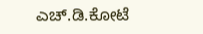ಎಚ್.ಡಿ.ಕೋಟೆ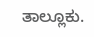ತಾಲ್ಲೂಕು.